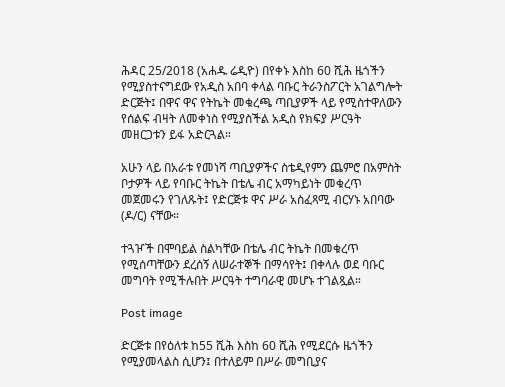ሕዳር 25/2018 (አሐዱ ሬዲዮ) በየቀኑ እስከ 60 ሺሕ ዜጎችን የሚያስተናግደው የአዲስ አበባ ቀላል ባቡር ትራንስፖርት አገልግሎት ድርጅት፤ በዋና ዋና የትኬት መቁረጫ ጣቢያዎች ላይ የሚስተዋለውን የሰልፍ ብዛት ለመቀነስ የሚያስችል አዲስ የክፍያ ሥርዓት መዘርጋቱን ይፋ አድርጓል።

አሁን ላይ በአራቱ የመነሻ ጣቢያዎችና ስቴዲየምን ጨምሮ በአምስት ቦታዎች ላይ የባቡር ትኬት በቴሌ ብር አማካይነት መቁረጥ መጀመሩን የገለጹት፤ የድርጅቱ ዋና ሥራ አስፈጻሚ ብርሃኑ አበባው (ዶ/ር) ናቸው።

ተጓዦች በሞባይል ስልካቸው በቴሌ ብር ትኬት በመቁረጥ የሚሰጣቸውን ደረሰኝ ለሠራተኞች በማሳየት፤ በቀላሉ ወደ ባቡር መግባት የሚችሉበት ሥርዓት ተግባራዊ መሆኑ ተገልጿል።

Post image

ድርጅቱ በየዕለቱ ከ55 ሺሕ እስከ 60 ሺሕ የሚደርሱ ዜጎችን የሚያመላልስ ሲሆን፤ በተለይም በሥራ መግቢያና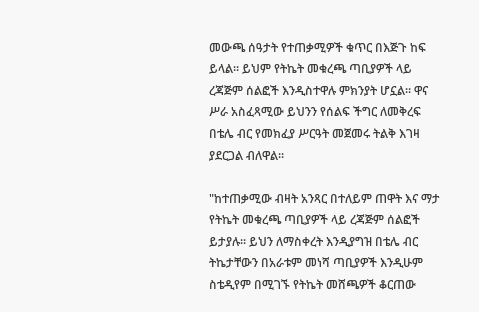መውጫ ሰዓታት የተጠቃሚዎች ቁጥር በእጅጉ ከፍ ይላል። ይህም የትኬት መቁረጫ ጣቢያዎች ላይ ረጃጅም ሰልፎች እንዲስተዋሉ ምክንያት ሆኗል። ዋና ሥራ አስፈጻሚው ይህንን የሰልፍ ችግር ለመቅረፍ በቴሌ ብር የመክፈያ ሥርዓት መጀመሩ ትልቅ እገዛ ያደርጋል ብለዋል።

"ከተጠቃሚው ብዛት አንጻር በተለይም ጠዋት እና ማታ የትኬት መቁረጫ ጣቢያዎች ላይ ረጃጅም ሰልፎች ይታያሉ። ይህን ለማስቀረት እንዲያግዝ በቴሌ ብር ትኬታቸውን በአራቱም መነሻ ጣቢያዎች እንዲሁም ስቴዲየም በሚገኙ የትኬት መሸጫዎች ቆርጠው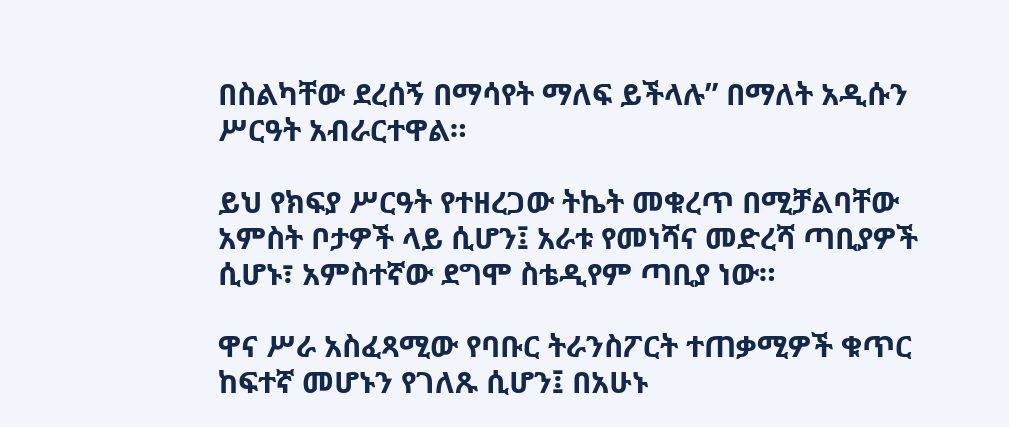በስልካቸው ደረሰኝ በማሳየት ማለፍ ይችላሉ” በማለት አዲሱን ሥርዓት አብራርተዋል።

ይህ የክፍያ ሥርዓት የተዘረጋው ትኬት መቁረጥ በሚቻልባቸው አምስት ቦታዎች ላይ ሲሆን፤ አራቱ የመነሻና መድረሻ ጣቢያዎች ሲሆኑ፣ አምስተኛው ደግሞ ስቴዲየም ጣቢያ ነው።

ዋና ሥራ አስፈጻሚው የባቡር ትራንስፖርት ተጠቃሚዎች ቁጥር ከፍተኛ መሆኑን የገለጹ ሲሆን፤ በአሁኑ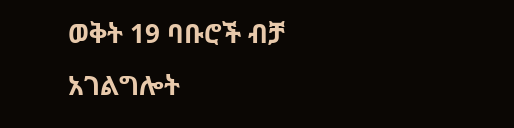ወቅት 19 ባቡሮች ብቻ አገልግሎት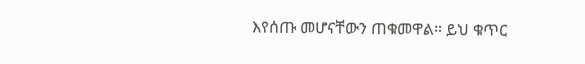እየሰጡ መሆናቸውን ጠቁመዋል። ይህ ቁጥር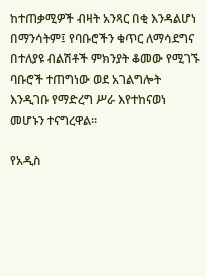ከተጠቃሚዎች ብዛት አንጻር በቂ እንዳልሆነ በማንሳትም፤ የባቡሮችን ቁጥር ለማሳደግና በተለያዩ ብልሽቶች ምክንያት ቆመው የሚገኙ ባቡሮች ተጠግነው ወደ አገልግሎት እንዲገቡ የማድረግ ሥራ እየተከናወነ መሆኑን ተናግረዋል።

የአዲስ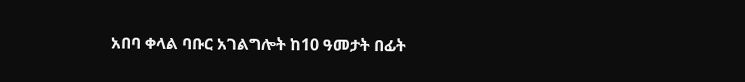አበባ ቀላል ባቡር አገልግሎት ከ10 ዓመታት በፊት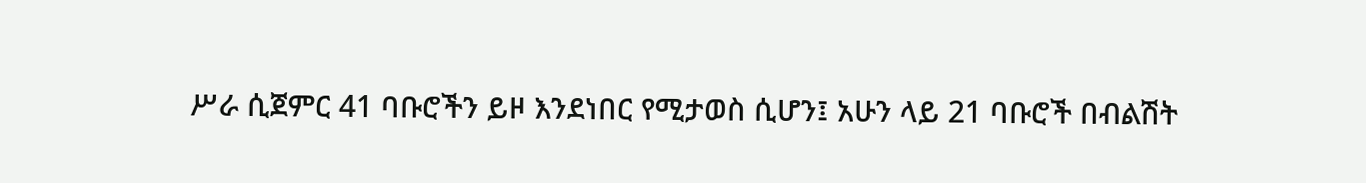ሥራ ሲጀምር 41 ባቡሮችን ይዞ እንደነበር የሚታወስ ሲሆን፤ አሁን ላይ 21 ባቡሮች በብልሽት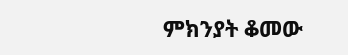ምክንያት ቆመው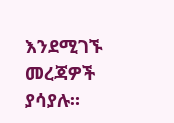እንደሚገኙ መረጃዎች ያሳያሉ።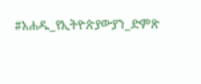#አሐዱ_የኢትዮጵያውያን_ድምጽ